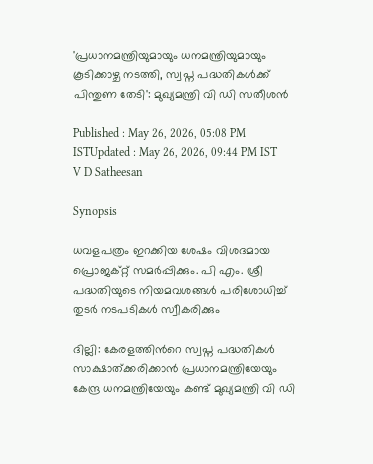'പ്രധാനമന്ത്രിയുമായും ധനമന്ത്രിയുമായും കൂടിക്കാഴ്ച നടത്തി, സ്വപ്ന പദ്ധതികൾക്ക് പിന്തുണ തേടി': മുഖ്യമന്ത്രി വി ഡി സതീശൻ

Published : May 26, 2026, 05:08 PM ISTUpdated : May 26, 2026, 09:44 PM IST
V D Satheesan

Synopsis

ധവളപത്രം ഇറക്കിയ ശേഷം വിശദമായ പ്രൊജക്റ്റ് സമർപ്പിക്കും. പി എം. ശ്രീ പദ്ധതിയുടെ നിയമവശങ്ങൾ പരിശോധിച്ച് തുടർ നടപടികൾ സ്വീകരിക്കും

ദില്ലി: കേരളത്തിന്‍റെ സ്വപ്ന പദ്ധതികള്‍ സാക്ഷാത്ക്കരിക്കാന്‍ പ്രധാനമന്ത്രിയേയും കേന്ദ്ര ധനമന്ത്രിയേയും കണ്ട് മുഖ്യമന്ത്രി വി ഡി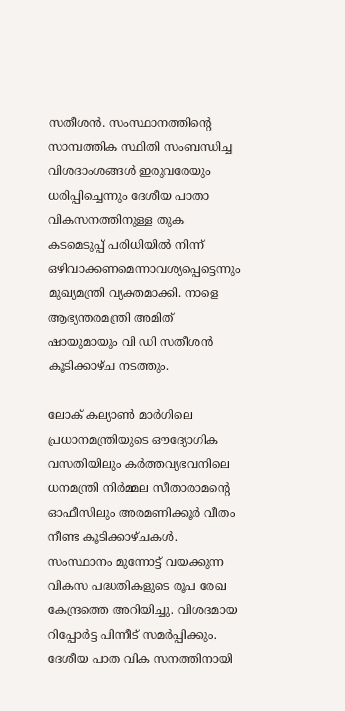സതീശന്‍. സംസ്ഥാനത്തിന്‍റെ സാമ്പത്തിക സ്ഥിതി സംബന്ധിച്ച വിശദാംശങ്ങള്‍ ഇരുവരേയും ധരിപ്പിച്ചെന്നും ദേശീയ പാതാ വികസനത്തിനുള്ള തുക കടമെടുപ്പ് പരിധിയില്‍ നിന്ന് ഒഴിവാക്കണമെന്നാവശ്യപ്പെട്ടെന്നും മുഖ്യമന്ത്രി വ്യക്തമാക്കി. നാളെ ആഭ്യന്തരമന്ത്രി അമിത് ഷായുമായും വി ഡി സതീശന്‍ കൂടിക്കാഴ്ച നടത്തും.

ലോക് കല്യാണ്‍ മാര്‍ഗിലെ പ്രധാനമന്ത്രിയുടെ ഔദ്യോഗിക വസതിയിലും കര്‍ത്തവ്യഭവനിലെ ധനമന്ത്രി നിര്‍മ്മല സീതാരാമന്‍റെ ഓഫീസിലും അരമണിക്കൂര്‍ വീതം നീണ്ട കൂടിക്കാഴ്ചകള്‍. സംസ്ഥാനം മുന്നോട്ട് വയക്കുന്ന വികസ പദ്ധതികളുടെ രൂപ രേഖ കേന്ദ്രത്തെ അറിയിച്ചു. വിശദമായ റിപ്പോര്‍ട്ട പിന്നീട് സമര്‍പ്പിക്കും. ദേശീയ പാത വിക സനത്തിനായി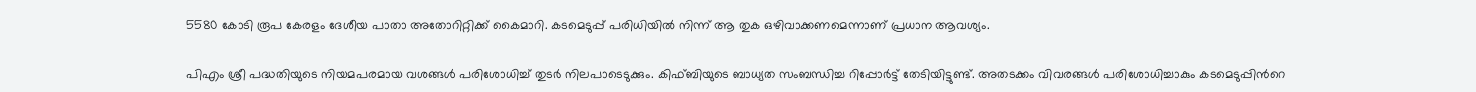5580 കോടി രൂപ കേരളം ദേശീയ പാതാ അതോറിറ്റിക്ക് കൈമാറി. കടമെടുപ്പ് പരിധിയില്‍ നിന്ന് ആ തുക ഒഴിവാക്കണമെന്നാണ് പ്രധാന ആവശ്യം.

പിഎം ശ്രീ പദ്ധതിയുടെ നിയമപരമായ വശങ്ങള്‍ പരിശോധിച്ച് തുടര്‍ നിലപാടെടുക്കും. കിഫ്ബിയുടെ ബാധ്യത സംബന്ധിച്ച റിപ്പോര്‍ട്ട് തേടിയിട്ടുണ്ട്. അതടക്കം വിവരങ്ങള്‍ പരിശോധിച്ചാകും കടമെടുപ്പിന്‍റെ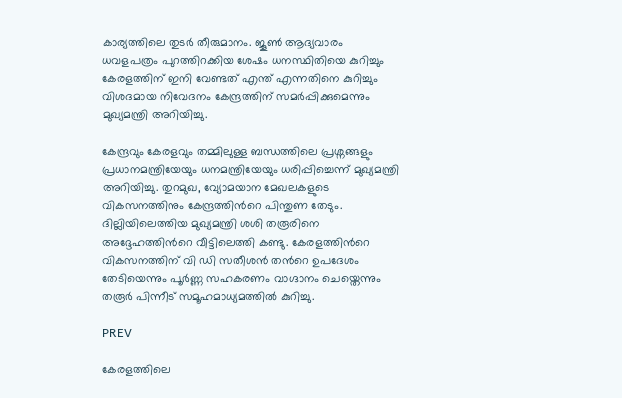കാര്യത്തിലെ തുടര്‍ തീരുമാനം. ജൂണ്‍ ആദ്യവാരം ധവളപത്രം പുറത്തിറക്കിയ ശേഷം ധനസ്ഥിതിയെ കുറിച്ചും കേരളത്തിന് ഇനി വേണ്ടത് എന്ത് എന്നതിനെ കുറിച്ചും വിശദമായ നിവേദനം കേന്ദ്രത്തിന് സമര്‍പ്പിക്കുമെന്നും മുഖ്യമന്ത്രി അറിയിച്ചു.

കേന്ദ്രവും കേരളവും തമ്മിലുള്ള ബന്ധത്തിലെ പ്രശ്നങ്ങളും പ്രധാനമന്ത്രിയേയും ധനമന്ത്രിയേയും ധരിപ്പിച്ചെന്ന് മുഖ്യമന്ത്രി അറിയിച്ചു. തുറമുഖ, വ്യോമയാന മേഖലകളുടെ വികസനത്തിനും കേന്ദ്രത്തിന്‍റെ പിന്തുണ തേടും. ദില്ലിയിലെത്തിയ മുഖ്യമന്ത്രി ശശി തരൂരിനെ അദ്ദേഹത്തിന്‍റെ വീട്ടിലെത്തി കണ്ടു. കേരളത്തിന്‍റെ വികസനത്തിന് വി ഡി സതീശന്‍ തന്‍റെ ഉപദേശം തേടിയെന്നും പൂര്‍ണ്ണ സഹകരണം വാഗ്ദാനം ചെയ്തെന്നും തരൂര്‍ പിന്നീട് സമൂഹമാധ്യമത്തില്‍ കുറിച്ചു.

PREV

കേരളത്തിലെ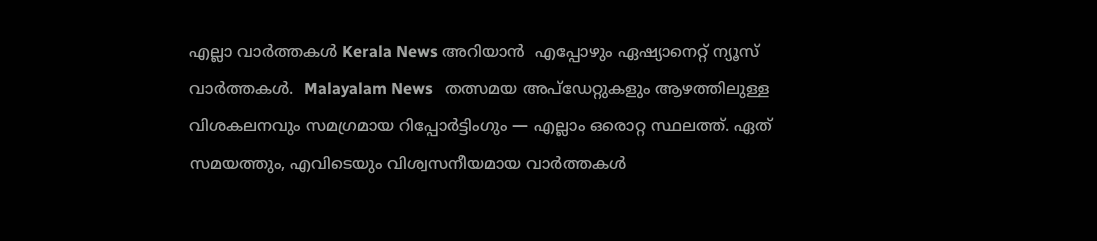എല്ലാ വാർത്തകൾ Kerala News അറിയാൻ  എപ്പോഴും ഏഷ്യാനെറ്റ് ന്യൂസ് വാർത്തകൾ.  Malayalam News   തത്സമയ അപ്‌ഡേറ്റുകളും ആഴത്തിലുള്ള വിശകലനവും സമഗ്രമായ റിപ്പോർട്ടിംഗും — എല്ലാം ഒരൊറ്റ സ്ഥലത്ത്. ഏത് സമയത്തും, എവിടെയും വിശ്വസനീയമായ വാർത്തകൾ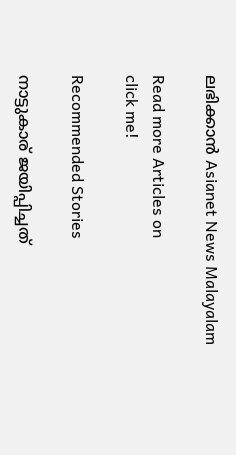ലഭിക്കാൻ Asianet News Malayalam

Read more Articles on
click me!

Recommended Stories

നാട്ടുകാര് ജയിപ്പിച്ചത്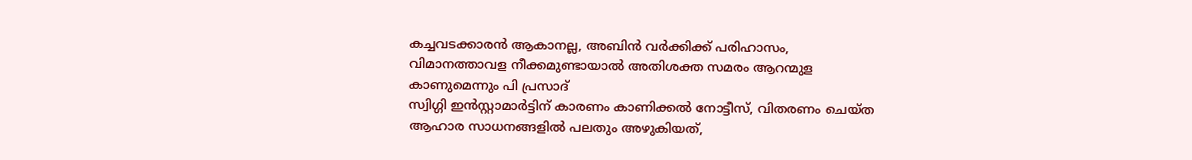കച്ചവടക്കാരൻ ആകാനല്ല, അബിൻ വർക്കിക്ക് പരിഹാസം, വിമാനത്താവള നീക്കമുണ്ടായാൽ അതിശക്ത സമരം ആറന്മുള കാണുമെന്നും പി പ്രസാദ്
സ്വിഗ്ഗി ഇൻസ്റ്റാമാർട്ടിന് കാരണം കാണിക്കൽ നോട്ടീസ്, വിതരണം ചെയ്ത ആഹാര സാധനങ്ങളിൽ പലതും അഴുകിയത്,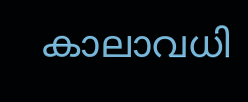കാലാവധി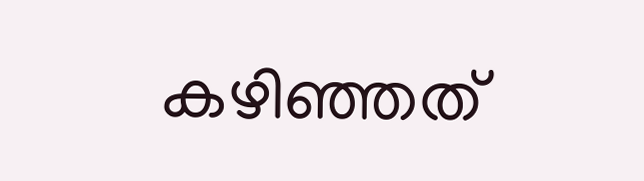കഴിഞ്ഞത്